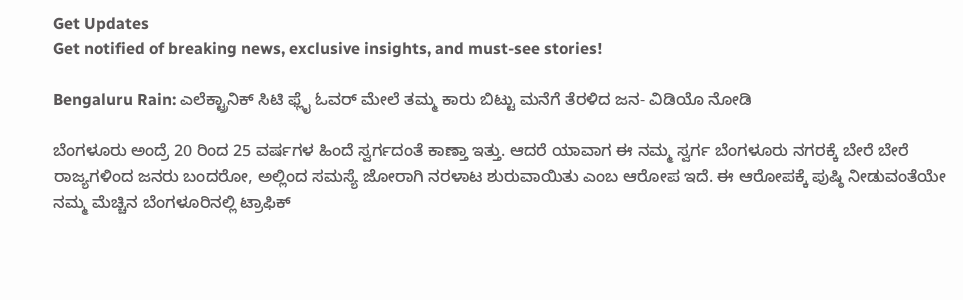Get Updates
Get notified of breaking news, exclusive insights, and must-see stories!

Bengaluru Rain: ಎಲೆಕ್ಟ್ರಾನಿಕ್ ಸಿಟಿ ಫ್ಲೈ ಓವರ್ ಮೇಲೆ ತಮ್ಮ ಕಾರು ಬಿಟ್ಟು ಮನೆಗೆ ತೆರಳಿದ ಜನ- ವಿಡಿಯೊ ನೋಡಿ

ಬೆಂಗಳೂರು ಅಂದ್ರೆ 20 ರಿಂದ 25 ವರ್ಷಗಳ ಹಿಂದೆ ಸ್ವರ್ಗದಂತೆ ಕಾಣ್ತಾ ಇತ್ತು. ಆದರೆ ಯಾವಾಗ ಈ ನಮ್ಮ ಸ್ವರ್ಗ ಬೆಂಗಳೂರು ನಗರಕ್ಕೆ ಬೇರೆ ಬೇರೆ ರಾಜ್ಯಗಳಿಂದ ಜನರು ಬಂದರೋ, ಅಲ್ಲಿಂದ ಸಮಸ್ಯೆ ಜೋರಾಗಿ ನರಳಾಟ ಶುರುವಾಯಿತು ಎಂಬ ಆರೋಪ ಇದೆ. ಈ ಆರೋಪಕ್ಕೆ ಪುಷ್ಠಿ ನೀಡುವಂತೆಯೇ ನಮ್ಮ ಮೆಚ್ಚಿನ ಬೆಂಗಳೂರಿನಲ್ಲಿ ಟ್ರಾಫಿಕ್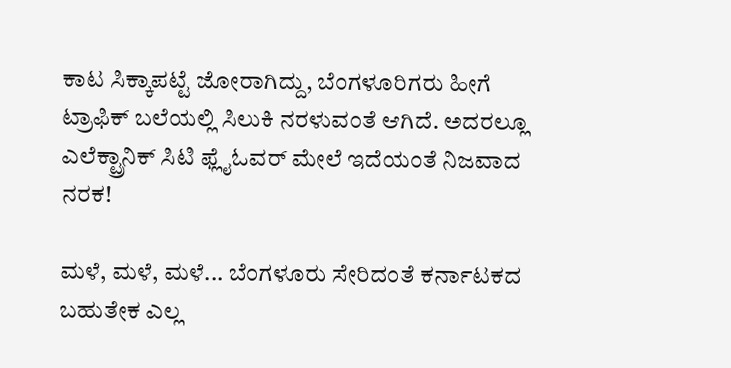ಕಾಟ ಸಿಕ್ಕಾಪಟ್ಟೆ ಜೋರಾಗಿದ್ದು, ಬೆಂಗಳೂರಿಗರು ಹೀಗೆ ಟ್ರಾಫಿಕ್ ಬಲೆಯಲ್ಲಿ ಸಿಲುಕಿ ನರಳುವಂತೆ ಆಗಿದೆ. ಅದರಲ್ಲೂ ಎಲೆಕ್ಟ್ರಾನಿಕ್ ಸಿಟಿ ಫ್ಲೈಓವರ್ ಮೇಲೆ ಇದೆಯಂತೆ ನಿಜವಾದ ನರಕ!

ಮಳೆ, ಮಳೆ, ಮಳೆ... ಬೆಂಗಳೂರು ಸೇರಿದಂತೆ ಕರ್ನಾಟಕದ ಬಹುತೇಕ ಎಲ್ಲ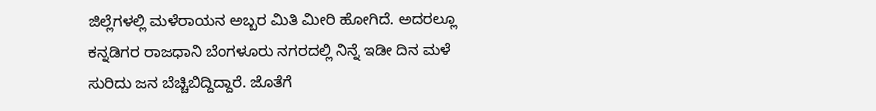ಜಿಲ್ಲೆಗಳಲ್ಲಿ ಮಳೆರಾಯನ ಅಬ್ಬರ ಮಿತಿ ಮೀರಿ ಹೋಗಿದೆ. ಅದರಲ್ಲೂ ಕನ್ನಡಿಗರ ರಾಜಧಾನಿ ಬೆಂಗಳೂರು ನಗರದಲ್ಲಿ ನಿನ್ನೆ ಇಡೀ ದಿನ ಮಳೆ ಸುರಿದು ಜನ ಬೆಚ್ಚಿಬಿದ್ದಿದ್ದಾರೆ. ಜೊತೆಗೆ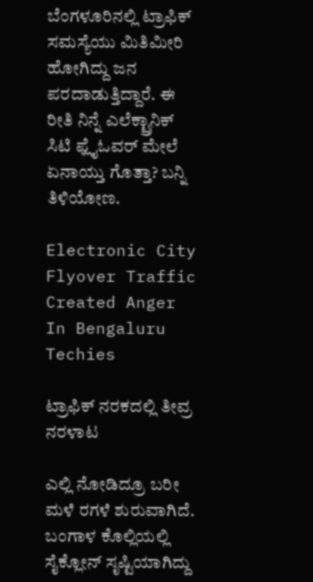ಬೆಂಗಳೂರಿನಲ್ಲಿ ಟ್ರಾಫಿಕ್ ಸಮಸ್ಯೆಯು ಮಿತಿಮೀರಿ ಹೋಗಿದ್ದು ಜನ ಪರದಾಡುತ್ತಿದ್ದಾರೆ. ಈ ರೀತಿ ನಿನ್ನೆ ಎಲೆಕ್ಟ್ರಾನಿಕ್ ಸಿಟಿ ಫ್ಲೈಓವರ್ ಮೇಲೆ ಏನಾಯ್ತು ಗೊತ್ತಾ? ಬನ್ನಿ ತಿಳಿಯೋಣ.

Electronic City Flyover Traffic Created Anger In Bengaluru Techies

ಟ್ರಾಫಿಕ್ ನರಕದಲ್ಲಿ ತೀವ್ರ ನರಳಾಟ

ಎಲ್ಲಿ ನೋಡಿದ್ರೂ ಬರೀ ಮಳೆ ರಗಳೆ ಶುರುವಾಗಿದೆ. ಬಂಗಾಳ ಕೊಲ್ಲಿಯಲ್ಲಿ ಸೈಕ್ಲೋನ್ ಸೃಷ್ಟಿಯಾಗಿದ್ದು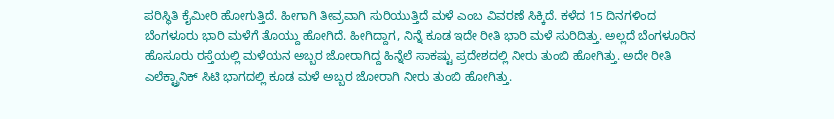ಪರಿಸ್ಥಿತಿ ಕೈಮೀರಿ ಹೋಗುತ್ತಿದೆ. ಹೀಗಾಗಿ ತೀವ್ರವಾಗಿ ಸುರಿಯುತ್ತಿದೆ ಮಳೆ ಎಂಬ ವಿವರಣೆ ಸಿಕ್ಕಿದೆ. ಕಳೆದ 15 ದಿನಗಳಿಂದ ಬೆಂಗಳೂರು ಭಾರಿ ಮಳೆಗೆ ತೊಯ್ದು ಹೋಗಿದೆ. ಹೀಗಿದ್ದಾಗ, ನಿನ್ನೆ ಕೂಡ ಇದೇ ರೀತಿ ಭಾರಿ ಮಳೆ ಸುರಿದಿತ್ತು. ಅಲ್ಲದೆ ಬೆಂಗಳೂರಿನ ಹೊಸೂರು ರಸ್ತೆಯಲ್ಲಿ ಮಳೆಯನ ಅಬ್ಬರ ಜೋರಾಗಿದ್ದ ಹಿನ್ನೆಲೆ ಸಾಕಷ್ಟು ಪ್ರದೇಶದಲ್ಲಿ ನೀರು ತುಂಬಿ ಹೋಗಿತ್ತು. ಅದೇ ರೀತಿ ಎಲೆಕ್ಟ್ರಾನಿಕ್ ಸಿಟಿ ಭಾಗದಲ್ಲಿ ಕೂಡ ಮಳೆ ಅಬ್ಬರ ಜೋರಾಗಿ ನೀರು ತುಂಬಿ ಹೋಗಿತ್ತು.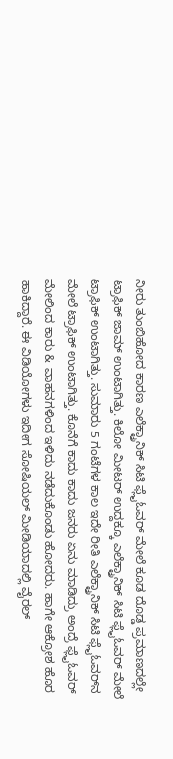ನೀರು ತುಂಬಿಹೋದ ಕಾರಣ ಎಲೆಕ್ಟ್ರಾನಿಕ್ ಸಿಟಿ ಫ್ಲೈಓವರ್ ಮೇಲೆ ಕೂಡ ದೊಡ್ಡ ಪ್ರಮಾಣದಲ್ಲೇ ಟ್ರಾಫಿಕ್ ಜಾಮ್ ಉಂಟಾಗಿತ್ತು. ಕಿಲೋ ಮೀಟರ್ ಉದ್ದಕ್ಕೂ ಎಲೆಕ್ಟ್ರಾನಿಕ್ ಸಿಟಿ ಫ್ಲೈಓವರ್ ಮೇಲೆ ಟ್ರಾಫಿಕ್ ಉಂಟಾಗಿತ್ತು. ಸುಮಾರು 5 ಗಂಟೆಗಳ ಕಾಲ ಇದೇ ರೀತಿ ಎಲೆಕ್ಟ್ರಾನಿಕ್ ಸಿಟಿ ಫ್ಲೈಓವರ್‌ನ ಮೇಲೆ ಟ್ರಾಫಿಕ್ ಉಂಟಾಗಿತ್ತು. ಕೊನೆಗೆ ಕಾದು ಕಾದು ಜನರು ಏನು ಮಾಡಿದ್ರು ಅಂದ್ರೆ ಫ್ಲೈಓವರ್ ಮೇಲಿಂದ ಕಾರು & ವಾಹನಗಳಿಂದ ಇಳಿದು ನಡೆದುಕೊಂಡು ಹೋದರು. ಹಾಗೇ ಆಕ್ರೋಶ ಹೊರ ಹಾಕಿದ್ದಾರೆ. ಈ ವಿಡಿಯೋಗಳು ಇದೀಗ ಸೋಷಿಯಲ್ ಮೀಡಿಯಾದಲ್ಲಿ ವೈರಲ್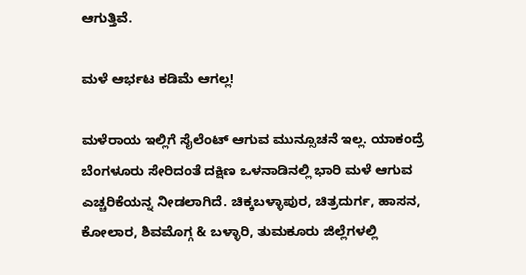ಆಗುತ್ತಿವೆ.

ಮಳೆ ಆರ್ಭಟ ಕಡಿಮೆ ಆಗಲ್ಲ!

ಮಳೆರಾಯ ಇಲ್ಲಿಗೆ ಸೈಲೆಂಟ್ ಆಗುವ ಮುನ್ಸೂಚನೆ ಇಲ್ಲ. ಯಾಕಂದ್ರೆ ಬೆಂಗಳೂರು ಸೇರಿದಂತೆ ದಕ್ಷಿಣ ಒಳನಾಡಿನಲ್ಲಿ ಭಾರಿ ಮಳೆ ಆಗುವ ಎಚ್ಚರಿಕೆಯನ್ನ ನೀಡಲಾಗಿದೆ. ಚಿಕ್ಕಬಳ್ಳಾಪುರ, ಚಿತ್ರದುರ್ಗ, ಹಾಸನ, ಕೋಲಾರ, ಶಿವಮೊಗ್ಗ & ಬಳ್ಳಾರಿ, ತುಮಕೂರು ಜಿಲ್ಲೆಗಳಲ್ಲಿ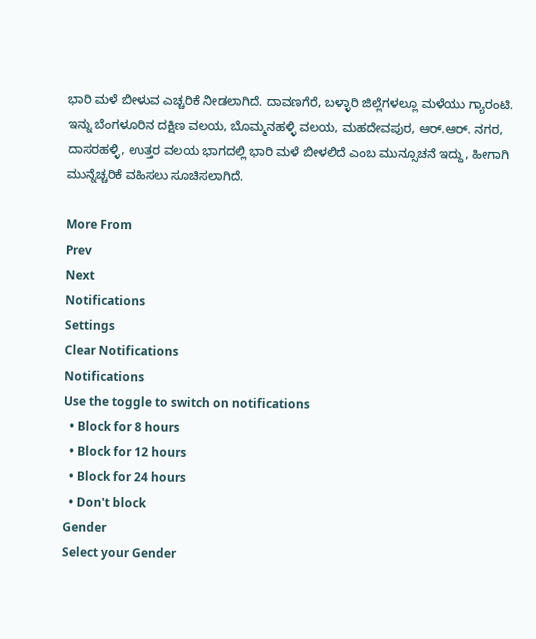ಭಾರಿ ಮಳೆ ಬೀಳುವ ಎಚ್ಚರಿಕೆ ನೀಡಲಾಗಿದೆ. ದಾವಣಗೆರೆ, ಬಳ್ಳಾರಿ ಜಿಲ್ಲೆಗಳಲ್ಲೂ ಮಳೆಯು ಗ್ಯಾರಂಟಿ. ಇನ್ನು ಬೆಂಗಳೂರಿನ ದಕ್ಷಿಣ ವಲಯ, ಬೊಮ್ಮನಹಳ್ಳಿ ವಲಯ, ಮಹದೇವಪುರ, ಆರ್.ಆರ್. ನಗರ, ದಾಸರಹಳ್ಳಿ, ಉತ್ತರ ವಲಯ ಭಾಗದಲ್ಲಿ ಭಾರಿ ಮಳೆ ಬೀಳಲಿದೆ ಎಂಬ ಮುನ್ಸೂಚನೆ ಇದ್ದು, ಹೀಗಾಗಿ ಮುನ್ನೆಚ್ಚರಿಕೆ ವಹಿಸಲು ಸೂಚಿಸಲಾಗಿದೆ.

More From
Prev
Next
Notifications
Settings
Clear Notifications
Notifications
Use the toggle to switch on notifications
  • Block for 8 hours
  • Block for 12 hours
  • Block for 24 hours
  • Don't block
Gender
Select your Gender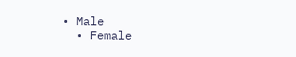• Male
  • Female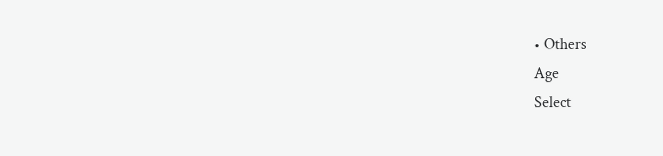• Others
Age
Select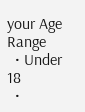your Age Range
  • Under 18
  •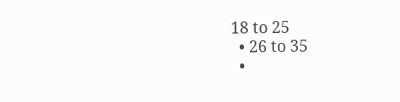18 to 25
  • 26 to 35
  •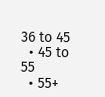36 to 45
  • 45 to 55
  • 55+